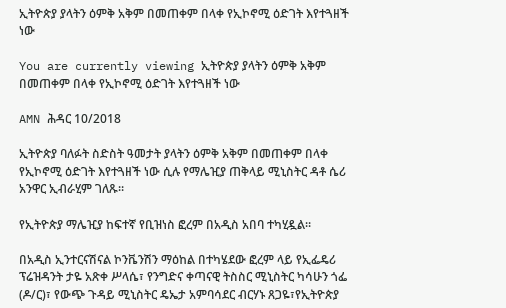ኢትዮጵያ ያላትን ዕምቅ አቅም በመጠቀም በላቀ የኢኮኖሚ ዕድገት እየተጓዘች ነው

You are currently viewing ኢትዮጵያ ያላትን ዕምቅ አቅም በመጠቀም በላቀ የኢኮኖሚ ዕድገት እየተጓዘች ነው

AMN ሕዳር 10/2018

ኢትዮጵያ ባለፉት ስድስት ዓመታት ያላትን ዕምቅ አቅም በመጠቀም በላቀ የኢኮኖሚ ዕድገት እየተጓዘች ነው ሲሉ የማሌዢያ ጠቅላይ ሚኒስትር ዳቶ ሴሪ አንዋር ኢብራሂም ገለጹ።

የኢትዮጵያ ማሌዢያ ከፍተኛ የቢዝነስ ፎረም በአዲስ አበባ ተካሂዷል።

በአዲስ ኢንተርናሽናል ኮንቬንሽን ማዕከል በተካሄደው ፎረም ላይ የኢፌዴሪ ፕሬዝዳንት ታዬ አጽቀ ሥላሴ፣ የንግድና ቀጣናዊ ትስስር ሚኒስትር ካሳሁን ጎፌ (ዶ/ር)፣ የውጭ ጉዳይ ሚኒስትር ዴኤታ አምባሳደር ብርሃኑ ጸጋዬ፣የኢትዮጵያ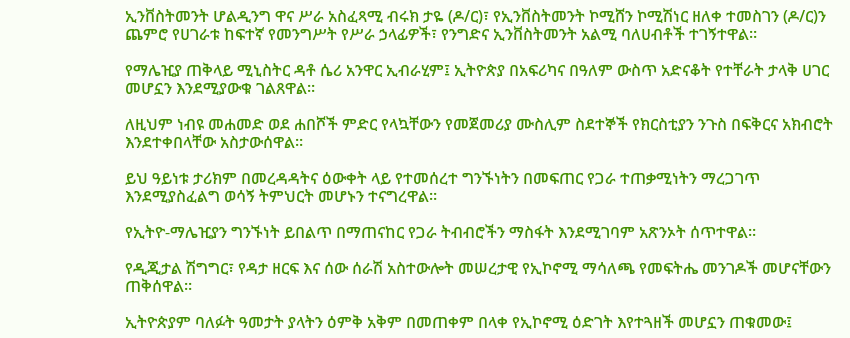ኢንቨስትመንት ሆልዲንግ ዋና ሥራ አስፈጻሚ ብሩክ ታዬ (ዶ/ር)፣ የኢንቨስትመንት ኮሚሸን ኮሚሽነር ዘለቀ ተመስገን (ዶ/ር)ን ጨምሮ የሀገራቱ ከፍተኛ የመንግሥት የሥራ ኃላፊዎች፣ የንግድና ኢንቨስትመንት አልሚ ባለሀብቶች ተገኝተዋል።

የማሌዢያ ጠቅላይ ሚኒስትር ዳቶ ሴሪ አንዋር ኢብራሂም፤ ኢትዮጵያ በአፍሪካና በዓለም ውስጥ አድናቆት የተቸራት ታላቅ ሀገር መሆኗን እንደሚያውቁ ገልጸዋል።

ለዚህም ነብዩ መሐመድ ወደ ሐበሾች ምድር የላኳቸውን የመጀመሪያ ሙስሊም ስደተኞች የክርስቲያን ንጉስ በፍቅርና አክብሮት እንደተቀበላቸው አስታውሰዋል።

ይህ ዓይነቱ ታሪክም በመረዳዳትና ዕውቀት ላይ የተመሰረተ ግንኙነትን በመፍጠር የጋራ ተጠቃሚነትን ማረጋገጥ እንደሚያስፈልግ ወሳኝ ትምህርት መሆኑን ተናግረዋል።

የኢትዮ-ማሌዢያን ግንኙነት ይበልጥ በማጠናከር የጋራ ትብብሮችን ማስፋት እንደሚገባም አጽንኦት ሰጥተዋል።

የዲጂታል ሽግግር፣ የዳታ ዘርፍ እና ሰው ሰራሽ አስተውሎት መሠረታዊ የኢኮኖሚ ማሳለጫ የመፍትሔ መንገዶች መሆናቸውን ጠቅሰዋል።

ኢትዮጵያም ባለፉት ዓመታት ያላትን ዕምቅ አቅም በመጠቀም በላቀ የኢኮኖሚ ዕድገት እየተጓዘች መሆኗን ጠቁመው፤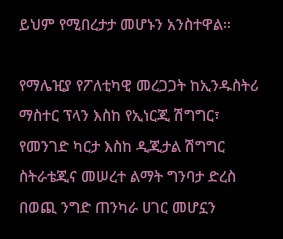ይህም የሚበረታታ መሆኑን አንስተዋል።

የማሌዢያ የፖለቲካዊ መረጋጋት ከኢንዱስትሪ ማስተር ፕላን እስከ የኢነርጂ ሽግግር፣ የመንገድ ካርታ እስከ ዲጂታል ሽግግር ስትራቴጂና መሠረተ ልማት ግንባታ ድረስ በወጪ ንግድ ጠንካራ ሀገር መሆኗን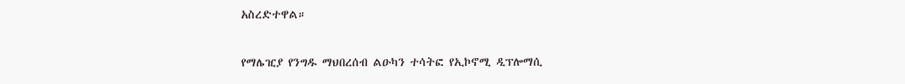አስረድተዋል።

የማሌዢያ የንግዱ ማህበረሰብ ልዑካን ተሳትፎ የኢኮኖሚ ዲፕሎማሲ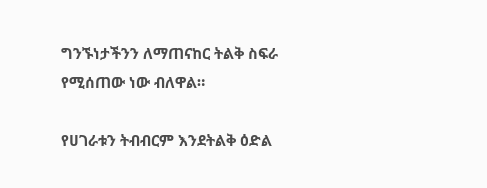ግንኙነታችንን ለማጠናከር ትልቅ ስፍራ የሚሰጠው ነው ብለዋል።

የሀገራቱን ትብብርም እንደትልቅ ዕድል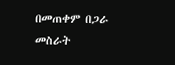በመጠቀም በጋራ መስራት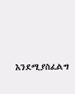እንደሚያስፈልግ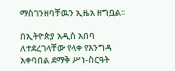ማስገንዘባቸዉን ኢዜአ ዘግቧል፡፡

በኢትዮጵያ አዲስ አበባ ለተደረገላቸው የላቀ የእንግዳ አቀባበል ደማቅ ሥነ-ስርዓት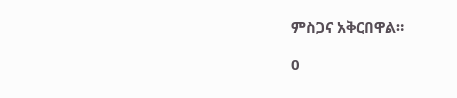ምስጋና አቅርበዋል።

0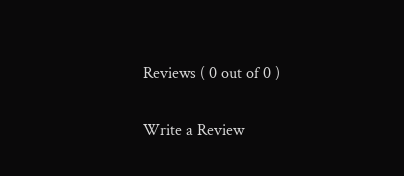Reviews ( 0 out of 0 )

Write a Review